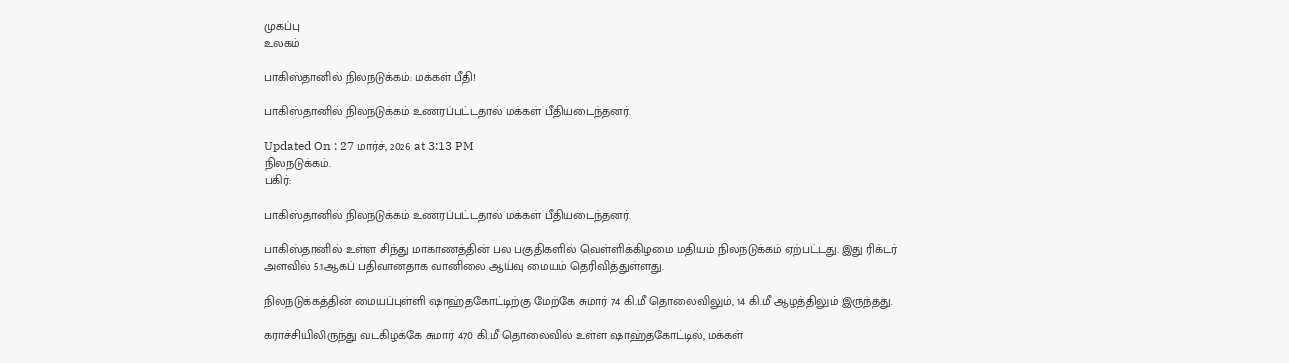முகப்பு
உலகம்

பாகிஸ்தானில் நிலநடுக்கம்: மக்கள் பீதி!

பாகிஸ்தானில் நிலநடுக்கம் உணரப்பட்டதால் மக்கள் பீதியடைந்தனர்.

Updated On : 27 மார்ச், 2026 at 3:13 PM
நிலநடுக்கம்.
பகிர்:

பாகிஸ்தானில் நிலநடுக்கம் உணரப்பட்டதால் மக்கள் பீதியடைந்தனர்.

பாகிஸ்தானில் உள்ள சிந்து மாகாணத்தின் பல பகுதிகளில் வெள்ளிக்கிழமை மதியம் நிலநடுக்கம் ஏற்பட்டது. இது ரிக்டர் அளவில் 5.1ஆகப் பதிவானதாக வானிலை ஆய்வு மையம் தெரிவித்துள்ளது.

நிலநடுக்கத்தின் மையப்புள்ளி ஷாஹ்தகோட்டிற்கு மேற்கே சுமார் 74 கி.மீ தொலைவிலும், 14 கி.மீ ஆழத்திலும் இருந்தது.

கராச்சியிலிருந்து வடகிழக்கே சுமார் 470 கி.மீ தொலைவில் உள்ள ஷாஹ்தகோட்டில், மக்கள்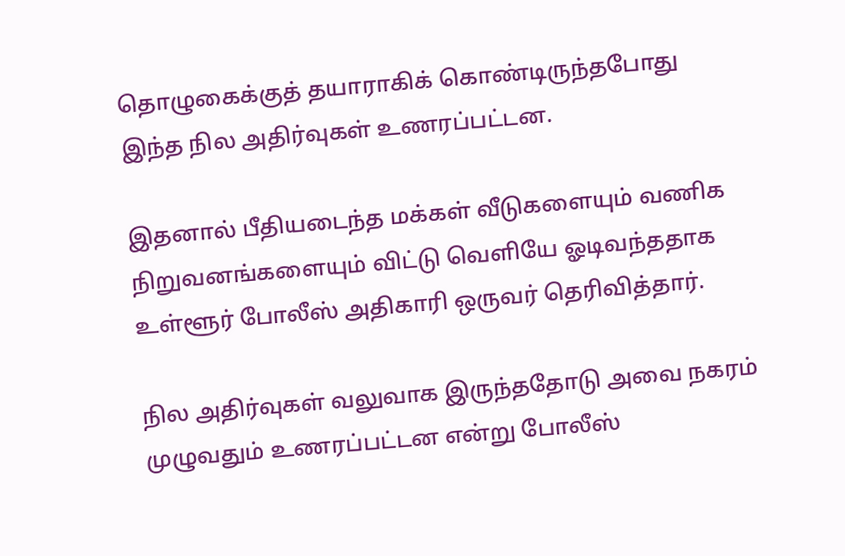தொழுகைக்குத் தயாராகிக் கொண்டிருந்தபோது இந்த நில அதிர்வுகள் உணரப்பட்டன.

இதனால் பீதியடைந்த மக்கள் வீடுகளையும் வணிக நிறுவனங்களையும் விட்டு வெளியே ஓடிவந்ததாக உள்ளூர் போலீஸ் அதிகாரி ஒருவர் தெரிவித்தார்.

நில அதிர்வுகள் வலுவாக இருந்ததோடு அவை நகரம் முழுவதும் உணரப்பட்டன என்று போலீஸ்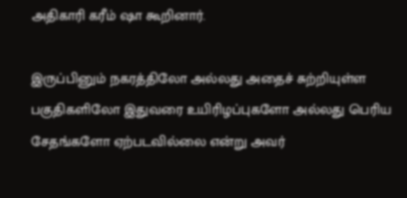அதிகாரி கரீம் ஷா கூறினார்.

இருப்பினும் நகரத்திலோ அல்லது அதைச் சுற்றியுள்ள பகுதிகளிலோ இதுவரை உயிரிழப்புகளோ அல்லது பெரிய சேதங்களோ ஏற்படவில்லை என்று அவர்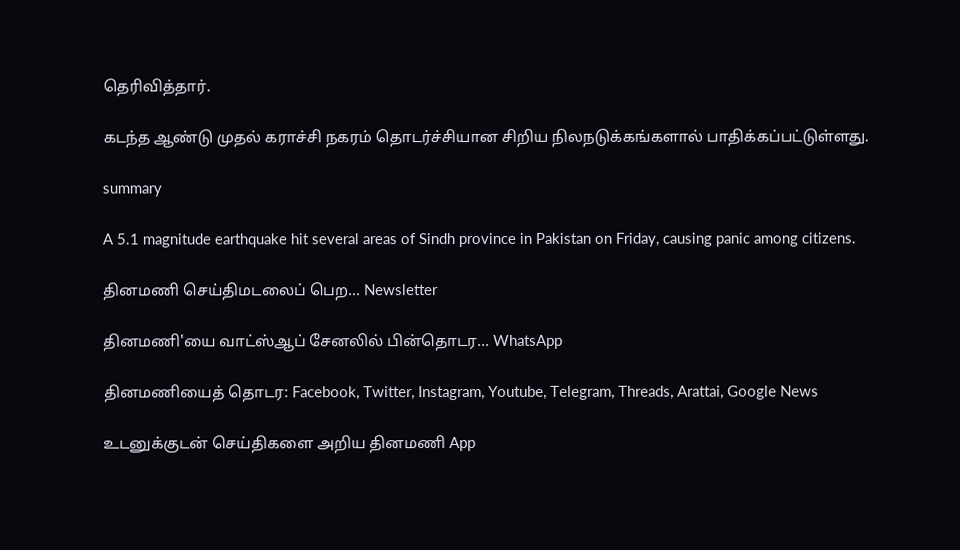தெரிவித்தார்.

கடந்த ஆண்டு முதல் கராச்சி நகரம் தொடர்ச்சியான சிறிய நிலநடுக்கங்களால் பாதிக்கப்பட்டுள்ளது.

summary

A 5.1 magnitude earthquake hit several areas of Sindh province in Pakistan on Friday, causing panic among citizens.

தினமணி செய்திமடலைப் பெற... Newsletter

தினமணி'யை வாட்ஸ்ஆப் சேனலில் பின்தொடர... WhatsApp

தினமணியைத் தொடர: Facebook, Twitter, Instagram, Youtube, Telegram, Threads, Arattai, Google News

உடனுக்குடன் செய்திகளை அறிய தினமணி App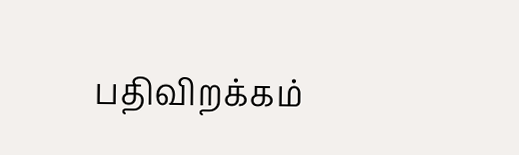பதிவிறக்கம்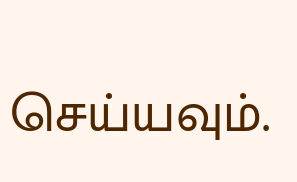செய்யவும்.